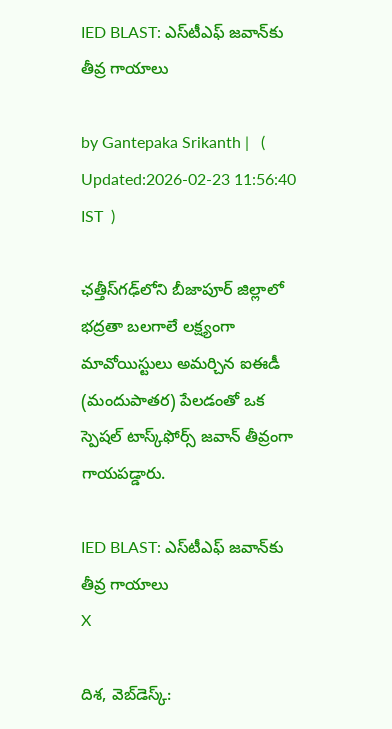IED BLAST: ఎస్‌టీఎఫ్ జవాన్‌కు తీవ్ర గాయాలు

by Gantepaka Srikanth |   (  Updated:2026-02-23 11:56:40  IST  )

ఛత్తీస్‌గఢ్‌లోని బీజాపూర్ జిల్లాలో భద్రతా బలగాలే లక్ష్యంగా మావోయిస్టులు అమర్చిన ఐఈడీ (మందుపాతర) పేలడంతో ఒక స్పెషల్ టాస్క్‌ఫోర్స్ జవాన్ తీవ్రంగా గాయపడ్డారు.

IED BLAST: ఎస్‌టీఎఫ్ జవాన్‌కు తీవ్ర గాయాలు
X

దిశ, వెబ్‌డెస్క్: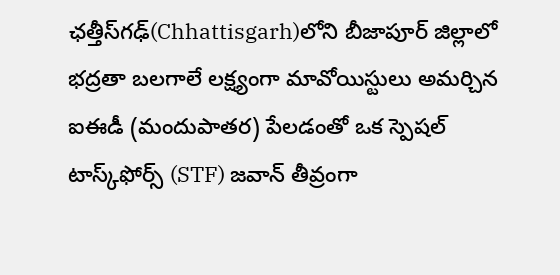ఛత్తీస్‌గఢ్‌(Chhattisgarh)లోని బీజాపూర్ జిల్లాలో భద్రతా బలగాలే లక్ష్యంగా మావోయిస్టులు అమర్చిన ఐఈడీ (మందుపాతర) పేలడంతో ఒక స్పెషల్ టాస్క్‌ఫోర్స్ (STF) జవాన్ తీవ్రంగా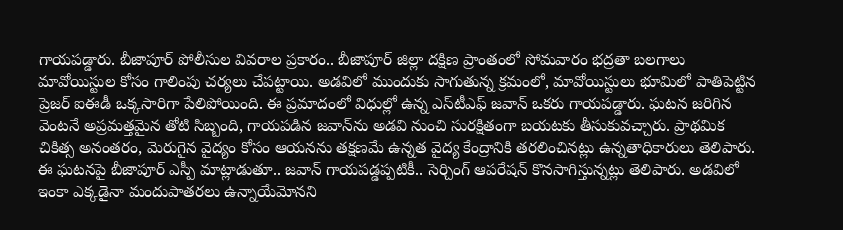గాయపడ్డారు. బీజాపూర్ పోలీసుల వివరాల ప్రకారం.. బీజాపూర్ జిల్లా దక్షిణ ప్రాంతంలో సోమవారం భద్రతా బలగాలు మావోయిస్టుల కోసం గాలింపు చర్యలు చేపట్టాయి. అడవిలో ముందుకు సాగుతున్న క్రమంలో, మావోయిస్టులు భూమిలో పాతిపెట్టిన ప్రెజర్ ఐఈడీ ఒక్కసారిగా పేలిపోయింది. ఈ ప్రమాదంలో విధుల్లో ఉన్న ఎస్‌టీఎఫ్ జవాన్ ఒకరు గాయపడ్డారు. ఘటన జరిగిన వెంటనే అప్రమత్తమైన తోటి సిబ్బంది, గాయపడిన జవాన్‌ను అడవి నుంచి సురక్షితంగా బయటకు తీసుకువచ్చారు. ప్రాథమిక చికిత్స అనంతరం, మెరుగైన వైద్యం కోసం ఆయనను తక్షణమే ఉన్నత వైద్య కేంద్రానికి తరలించినట్లు ఉన్నతాధికారులు తెలిపారు. ఈ ఘటనపై బీజాపూర్ ఎస్పీ మాట్లాడుతూ.. జవాన్ గాయపడ్డప్పటికీ.. సెర్చింగ్ ఆపరేషన్ కొనసాగిస్తున్నట్లు తెలిపారు. అడవిలో ఇంకా ఎక్కడైనా మందుపాతరలు ఉన్నాయేమోనని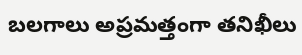బలగాలు అప్రమత్తంగా తనిఖీలు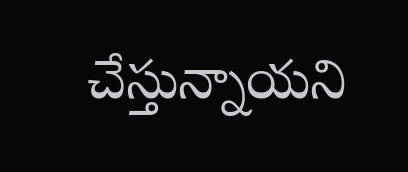చేస్తున్నాయని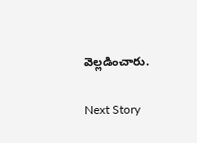వెల్లడించారు.

Next Story